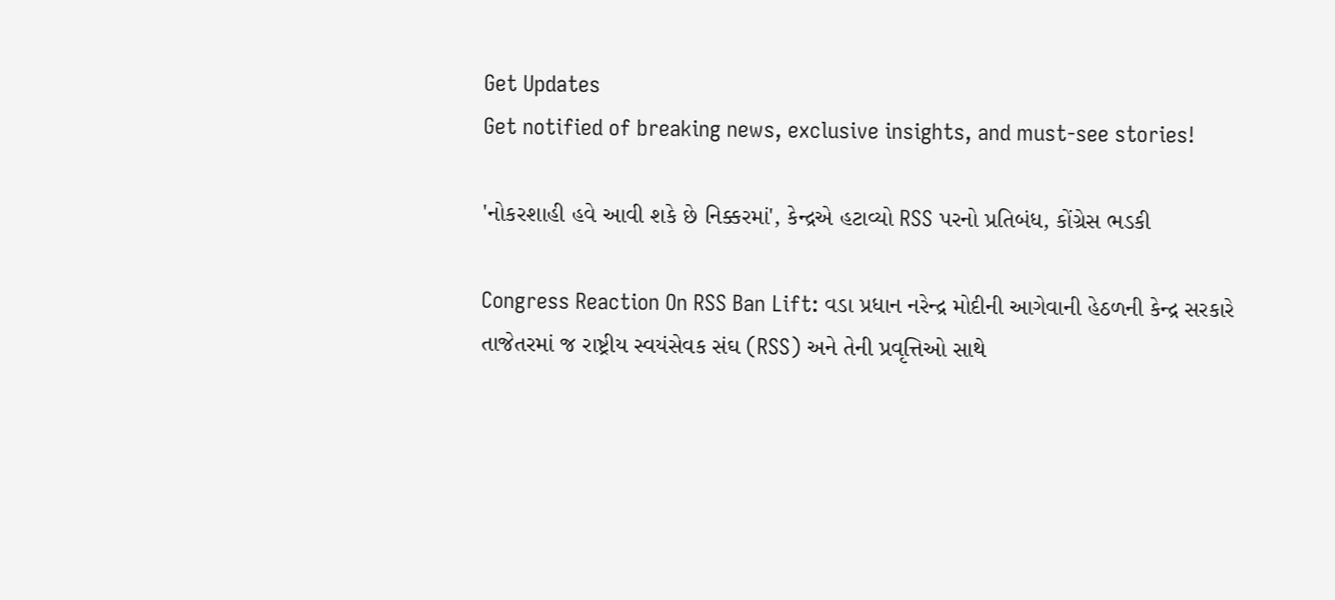Get Updates
Get notified of breaking news, exclusive insights, and must-see stories!

'નોકરશાહી હવે આવી શકે છે નિક્કરમાં', કેન્દ્રએ હટાવ્યો RSS પરનો પ્રતિબંધ, કોંગ્રેસ ભડકી

Congress Reaction On RSS Ban Lift: વડા પ્રધાન નરેન્દ્ર મોદીની આગેવાની હેઠળની કેન્દ્ર સરકારે તાજેતરમાં જ રાષ્ટ્રીય સ્વયંસેવક સંઘ (RSS) અને તેની પ્રવૃત્તિઓ સાથે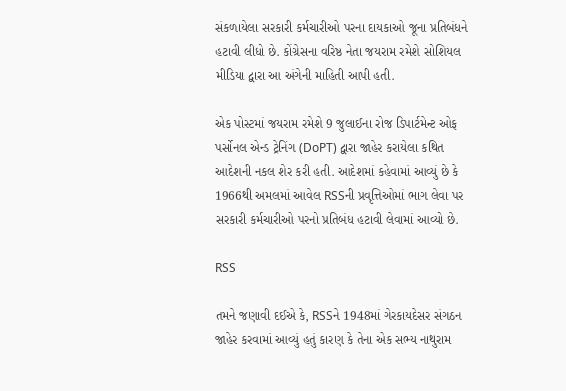સંકળાયેલા સરકારી કર્મચારીઓ પરના દાયકાઓ જૂના પ્રતિબંધને હટાવી લીધો છે. કોંગ્રેસના વરિષ્ઠ નેતા જયરામ રમેશે સોશિયલ મીડિયા દ્વારા આ અંગેની માહિતી આપી હતી.

એક પોસ્ટમાં જયરામ રમેશે 9 જુલાઈના રોજ ડિપાર્ટમેન્ટ ઓફ પર્સોનલ એન્ડ ટ્રેનિંગ (DoPT) દ્વારા જાહેર કરાયેલા કથિત આદેશની નકલ શેર કરી હતી. આદેશમાં કહેવામાં આવ્યું છે કે 1966થી અમલમાં આવેલ RSSની પ્રવૃત્તિઓમાં ભાગ લેવા પર સરકારી કર્મચારીઓ પરનો પ્રતિબંધ હટાવી લેવામાં આવ્યો છે.

RSS

તમને જણાવી દઈએ કે, RSSને 1948માં ગેરકાયદેસર સંગઠન જાહેર કરવામાં આવ્યું હતું કારણ કે તેના એક સભ્ય નાથુરામ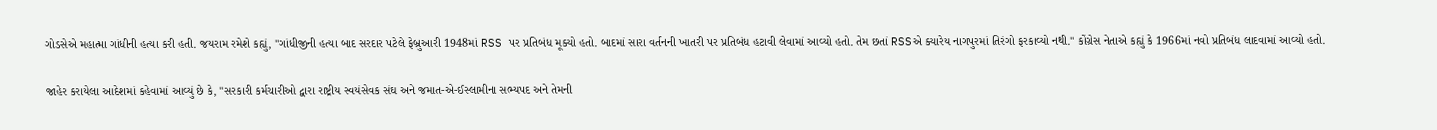ગોડસેએ મહાત્મા ગાંધીની હત્યા કરી હતી. જયરામ રમેશે કહ્યું, "ગાંધીજીની હત્યા બાદ સરદાર પટેલે ફેબ્રુઆરી 1948માં RSS પર પ્રતિબંધ મૂક્યો હતો. બાદમાં સારા વર્તનની ખાતરી પર પ્રતિબંધ હટાવી લેવામાં આવ્યો હતો. તેમ છતાં RSSએ ક્યારેય નાગપુરમાં તિરંગો ફરકાવ્યો નથી." કોંગ્રેસ નેતાએ કહ્યું કે 1966માં નવો પ્રતિબંધ લાદવામાં આવ્યો હતો.

જાહેર કરાયેલા આદેશમાં કહેવામાં આવ્યું છે કે, "સરકારી કર્મચારીઓ દ્વારા રાષ્ટ્રીય સ્વયંસેવક સંઘ અને જમાત-એ-ઈસ્લામીના સભ્યપદ અને તેમની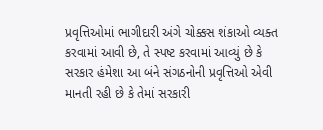પ્રવૃત્તિઓમાં ભાગીદારી અંગે ચોક્કસ શંકાઓ વ્યક્ત કરવામાં આવી છે, તે સ્પષ્ટ કરવામાં આવ્યું છે કે સરકાર હંમેશા આ બંને સંગઠનોની પ્રવૃત્તિઓ એવી માનતી રહી છે કે તેમાં સરકારી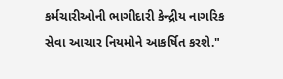કર્મચારીઓની ભાગીદારી કેન્દ્રીય નાગરિક સેવા આચાર નિયમોને આકર્ષિત કરશે."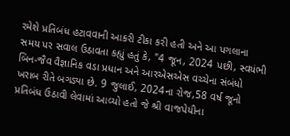રમેશે પ્રતિબંધ હટાવવાની આકરી ટીકા કરી હતી અને આ પગલાના સમય પર સવાલ ઉઠાવતા કહ્યું હતું કે, "4 જૂન, 2024 પછી, સ્વયંભી બિન-જૈવ વૈજ્ઞાનિક વડા પ્રધાન અને આરએસએસ વચ્ચેના સંબંધો ખરાબ રીતે બગડ્યા છે. 9 જુલાઈ, 2024ના રોજ,58 વર્ષ જૂનો પ્રતિબંધ ઉઠાવી લેવામાં આવ્યો હતો જે શ્રી વાજપેયીના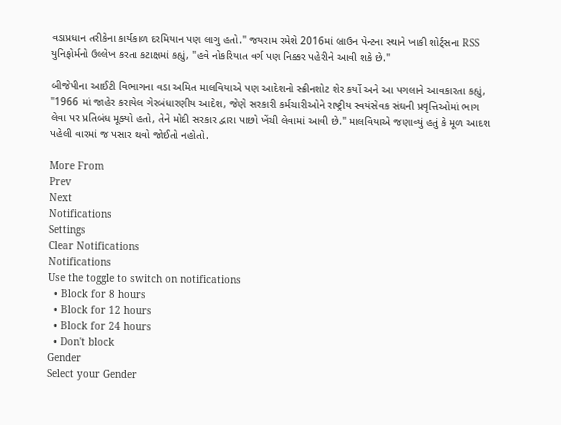વડાપ્રધાન તરીકેના કાર્યકાળ દરમિયાન પણ લાગુ હતો." જયરામ રમેશે 2016માં બ્રાઉન પેન્ટના સ્થાને ખાકી શોર્ટ્સના RSS યુનિફોર્મનો ઉલ્લેખ કરતા કટાક્ષમાં કહ્યું, "હવે નોકરિયાત વર્ગ પણ નિક્કર પહેરીને આવી શકે છે."

બીજેપીના આઈટી વિભાગના વડા અમિત માલવિયાએ પણ આદેશનો સ્ક્રીનશોટ શેર કર્યો અને આ પગલાને આવકારતા કહ્યું, "1966 માં જાહેર કરાયેલ ગેરબંધારણીય આદેશ, જેણે સરકારી કર્મચારીઓને રાષ્ટ્રીય સ્વયંસેવક સંઘની પ્રવૃત્તિઓમાં ભાગ લેવા પર પ્રતિબંધ મૂક્યો હતો, તેને મોદી સરકાર દ્વારા પાછો ખેંચી લેવામાં આવી છે." માલવિયાએ જણાવ્યું હતું કે મૂળ આદશ પહેલી વારમાં જ પસાર થવો જોઈતો નહોતો.

More From
Prev
Next
Notifications
Settings
Clear Notifications
Notifications
Use the toggle to switch on notifications
  • Block for 8 hours
  • Block for 12 hours
  • Block for 24 hours
  • Don't block
Gender
Select your Gender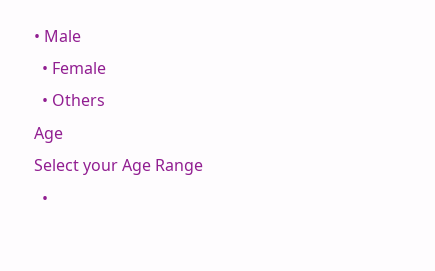• Male
  • Female
  • Others
Age
Select your Age Range
  •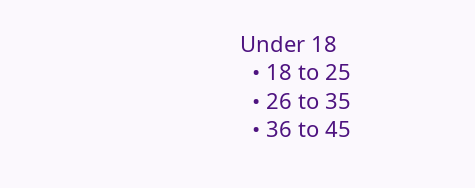Under 18
  • 18 to 25
  • 26 to 35
  • 36 to 45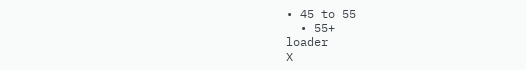• 45 to 55
  • 55+
loader
X